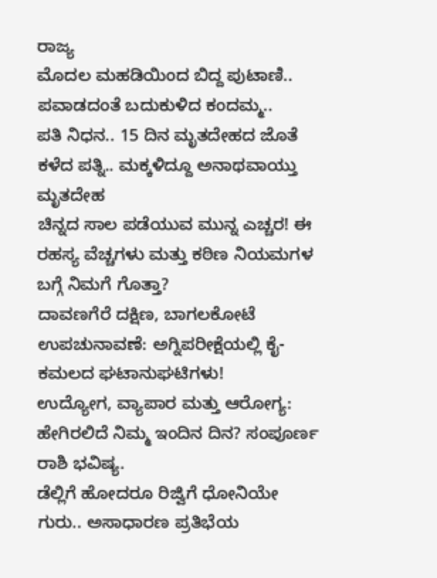ರಾಜ್ಯ
ಮೊದಲ ಮಹಡಿಯಿಂದ ಬಿದ್ದ ಪುಟಾಣಿ.. ಪವಾಡದಂತೆ ಬದುಕುಳಿದ ಕಂದಮ್ಮ..
ಪತಿ ನಿಧನ.. 15 ದಿನ ಮೃತದೇಹದ ಜೊತೆ ಕಳೆದ ಪತ್ನಿ.. ಮಕ್ಕಳಿದ್ದೂ ಅನಾಥವಾಯ್ತು ಮೃತದೇಹ
ಚಿನ್ನದ ಸಾಲ ಪಡೆಯುವ ಮುನ್ನ ಎಚ್ಚರ! ಈ ರಹಸ್ಯ ವೆಚ್ಚಗಳು ಮತ್ತು ಕಠಿಣ ನಿಯಮಗಳ ಬಗ್ಗೆ ನಿಮಗೆ ಗೊತ್ತಾ?
ದಾವಣಗೆರೆ ದಕ್ಷಿಣ, ಬಾಗಲಕೋಟೆ ಉಪಚುನಾವಣೆ: ಅಗ್ನಿಪರೀಕ್ಷೆಯಲ್ಲಿ ಕೈ-ಕಮಲದ ಘಟಾನುಘಟಿಗಳು!
ಉದ್ಯೋಗ, ವ್ಯಾಪಾರ ಮತ್ತು ಆರೋಗ್ಯ: ಹೇಗಿರಲಿದೆ ನಿಮ್ಮ ಇಂದಿನ ದಿನ? ಸಂಪೂರ್ಣ ರಾಶಿ ಭವಿಷ್ಯ.
ಡೆಲ್ಲಿಗೆ ಹೋದರೂ ರಿಜ್ವಿಗೆ ಧೋನಿಯೇ ಗುರು.. ಅಸಾಧಾರಣ ಪ್ರತಿಭೆಯ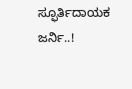ಸ್ಫೂರ್ತಿದಾಯಕ ಜರ್ನಿ..!